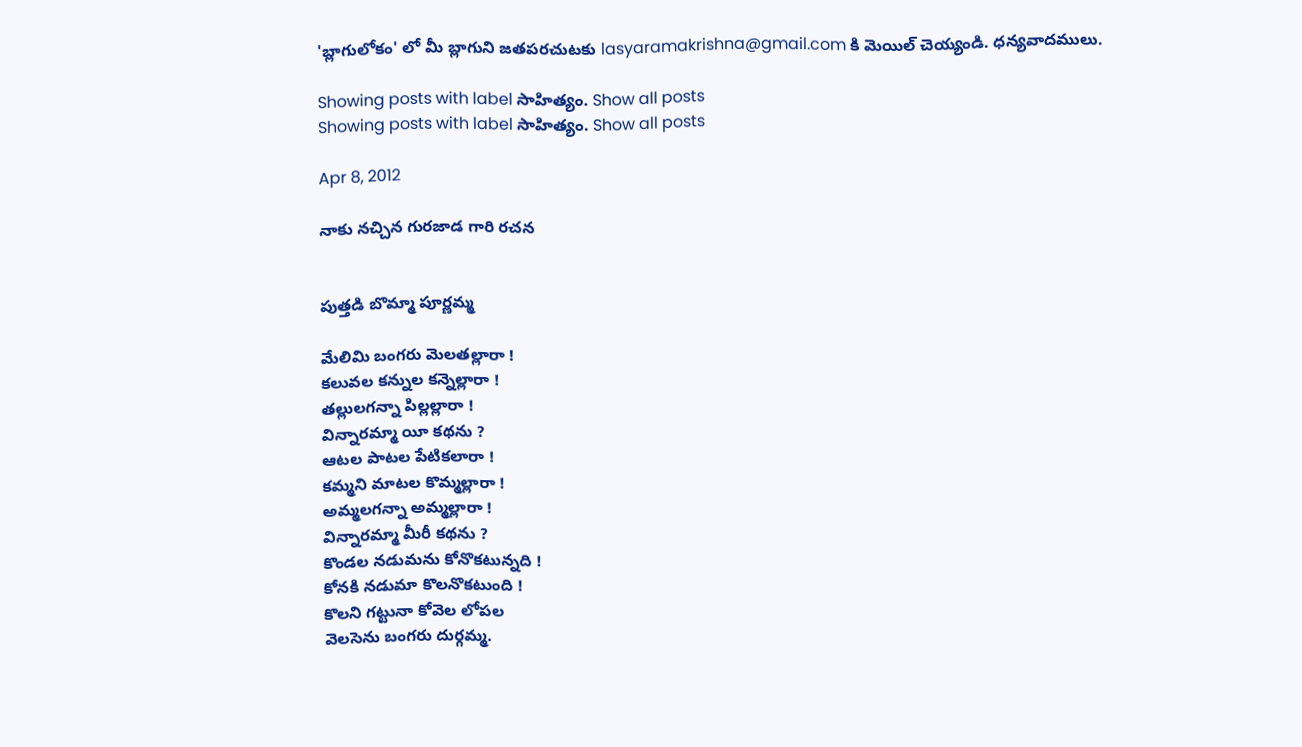'బ్లాగులోకం' లో మీ బ్లాగుని జతపరచుటకు lasyaramakrishna@gmail.com కి మెయిల్ చెయ్యండి. ధన్యవాదములు.

Showing posts with label సాహిత్యం. Show all posts
Showing posts with label సాహిత్యం. Show all posts

Apr 8, 2012

నాకు నచ్చిన గురజాడ గారి రచన


పుత్తడి బొమ్మా పూర్ణమ్మ

మేలిమి బంగరు మెలతల్లారా !
కలువల కన్నుల కన్నెల్లారా !
తల్లులగన్నా పిల్లల్లారా !
విన్నారమ్మా యీ కథను ?
ఆటల పాటల పేటికలారా !
కమ్మని మాటల కొమ్మల్లారా !
అమ్మలగన్నా అమ్మల్లారా !
విన్నారమ్మా మీరీ కథను ?
కొండల నడుమను కోనొకటున్నది !
కోనకి నడుమా కొలనొకటుంది !
కొలని గట్టునా కోవెల లోపల
వెలసెను బంగరు దుర్గమ్మ.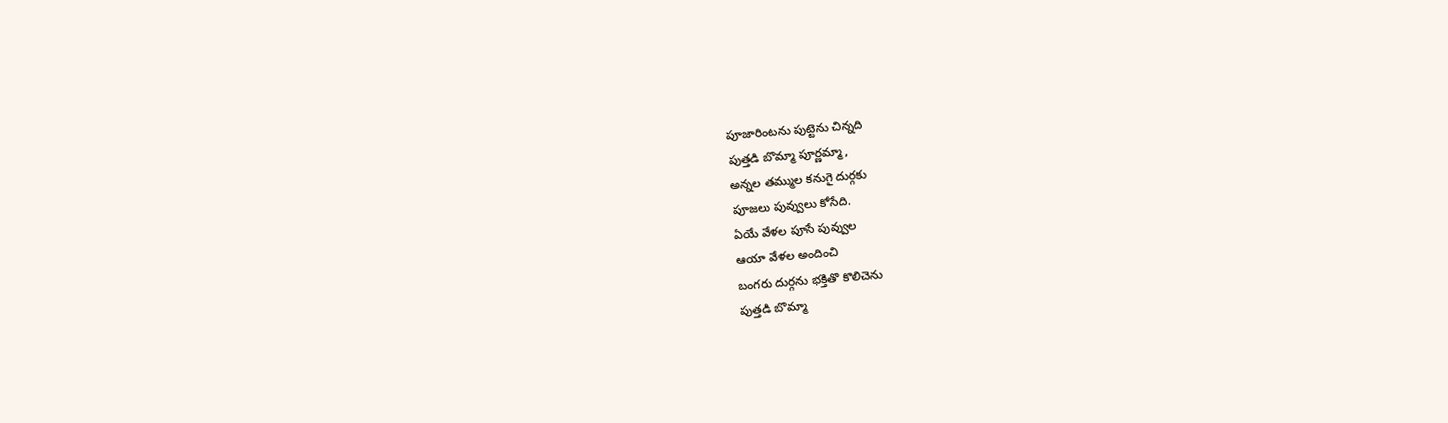పూజారింటను పుట్టెను చిన్నది
పుత్తడి బొమ్మా పూర్ణమ్మా,
అన్నల తమ్ముల కనుగై దుర్గకు
పూజలు పువ్వులు కోసేది.
ఏయే వేళల పూసే పువ్వుల
ఆయా వేళల అందించి
బంగరు దుర్గను భక్తితొ కొలిచెను
పుత్తడి బొమ్మా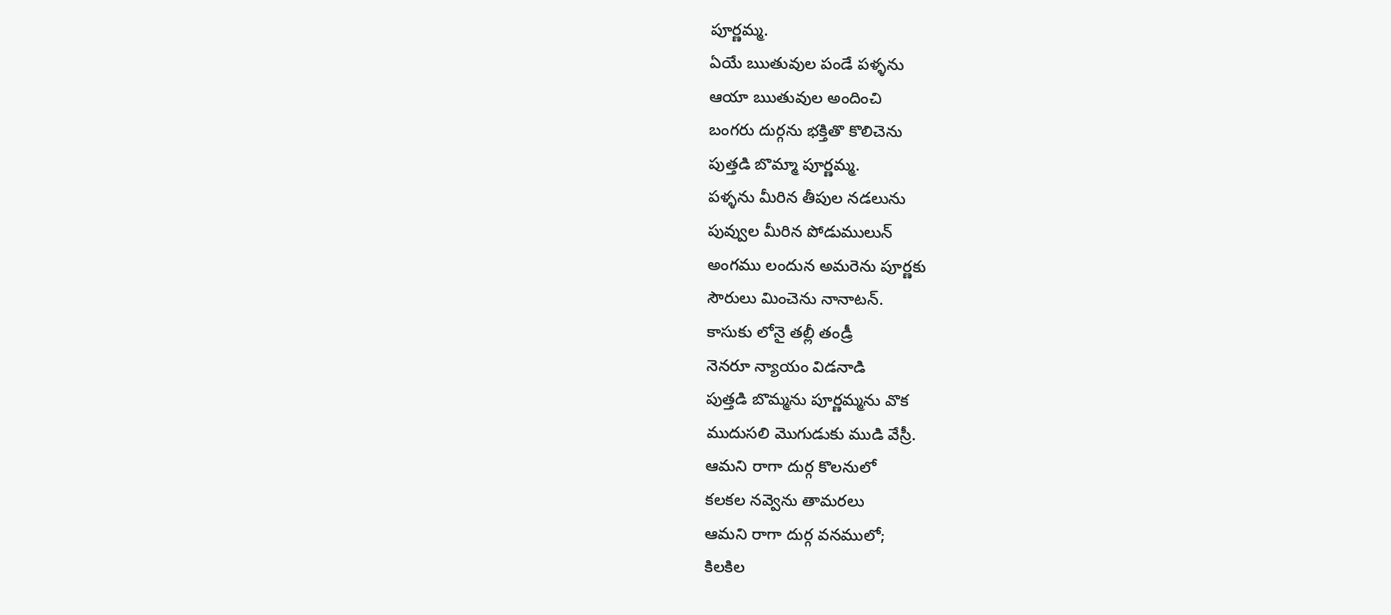పూర్ణమ్మ.
ఏయే ఋతువుల పండే పళ్ళను
ఆయా ఋతువుల అందించి
బంగరు దుర్గను భక్తితొ కొలిచెను
పుత్తడి బొమ్మా పూర్ణమ్మ.
పళ్ళను మీరిన తీపుల నడలును
పువ్వుల మీరిన పోడుములున్
అంగము లందున అమరెను పూర్ణకు
సౌరులు మించెను నానాటన్.
కాసుకు లోనై తల్లీ తండ్రీ
నెనరూ న్యాయం విడనాడి
పుత్తడి బొమ్మను పూర్ణమ్మను వొక
ముదుసలి మొగుడుకు ముడి వేస్రీ.
ఆమని రాగా దుర్గ కొలనులో
కలకల నవ్వెను తామరలు
ఆమని రాగా దుర్గ వనములో;
కిలకిల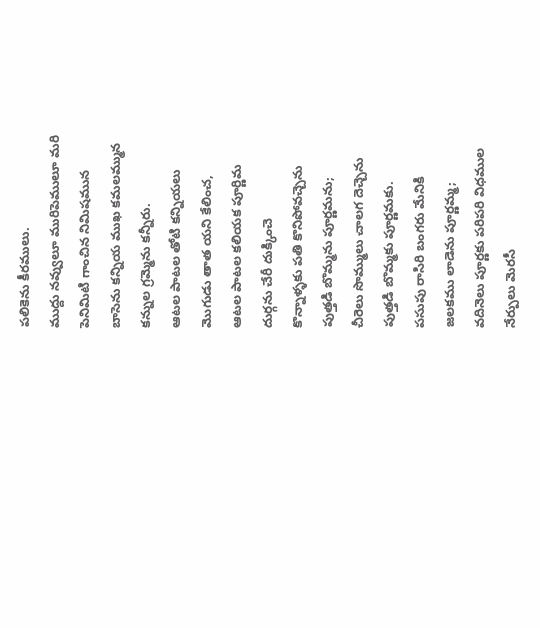పలికెను కీరములు.
ముద్దు నవ్వులూ మురిపెములూ మరి
పెనిమిటి గాంచిన నిమిషమున
బాసెను కన్నియ ముఖ కమలమ్మున
కన్నుల గ్రమ్మెను కన్నీరు.
ఆటల పాటల తోటి కన్నియలు
మొగుడు తాత యని కేలించ,
ఆటల పాటల కలియక పూర్ణిమ
దుర్గను చేరీ దుక్కించె
కొన్నాళ్ళకు పతి కొనిపోవచ్చెను
పుత్తడి బొమ్మను పూర్ణమను;
చీరెలు సొమ్ములు చాలగ దెచ్చెను
పుత్తడి బొమ్మకు పూర్ణమకు.
పసుపు రాసిరి బంగరు మేనికి
జలకము లాడెను పూర్ణమ్మ;
వదినెలు పూర్ణకు పరిపరి విధముల
నేర్పులు మెరసీ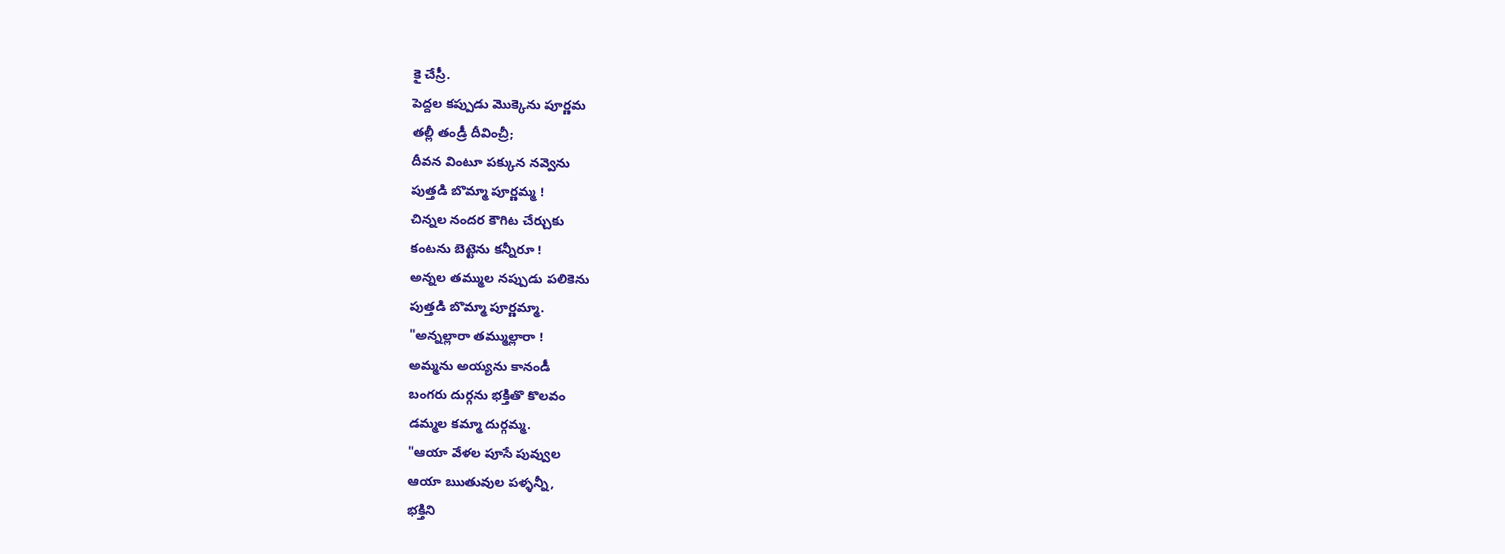కై చేస్రీ.
పెద్దల కప్పుడు మొక్కెను పూర్ణమ
తల్లీ తండ్రీ దీవించ్రీ;
దీవన వింటూ పక్కున నవ్వెను
పుత్తడి బొమ్మా పూర్ణమ్మ !
చిన్నల నందర కౌగిట చేర్చుకు
కంటను బెట్టెను కన్నీరూ !
అన్నల తమ్ముల నప్పుడు పలికెను
పుత్తడి బొమ్మా పూర్ణమ్మా.
"అన్నల్లారా తమ్ముల్లారా !
అమ్మను అయ్యను కానండీ
బంగరు దుర్గను భక్తితొ కొలవం
డమ్మల కమ్మా దుర్గమ్మ.
"ఆయా వేళల పూసే పువ్వుల
ఆయా ఋతువుల పళ్ళన్నీ,
భక్తిని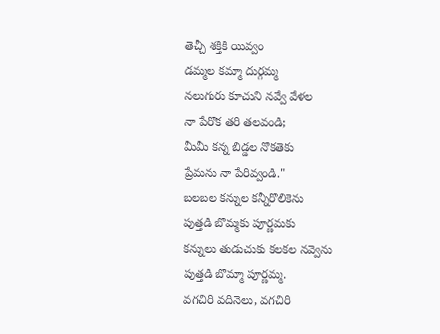తెచ్చీ శక్తికి యివ్వం
డమ్మల కమ్మా దుర్గమ్మ
నలుగురు కూచుని నవ్వే వేళల
నా పేరొక తరి తలవండి;
మీమీ కన్న బిడ్డల నొకతెకు
ప్రేమను నా పేరివ్వండి."
బలబల కన్నుల కన్నీరొలికెను
పుత్తడి బొమ్మకు పూర్ణమకు
కన్నులు తుడుచుకు కలకల నవ్వెను
పుత్తడి బొమ్మా పూర్ణమ్మ.
వగచిరి వదినెలు, వగచిరి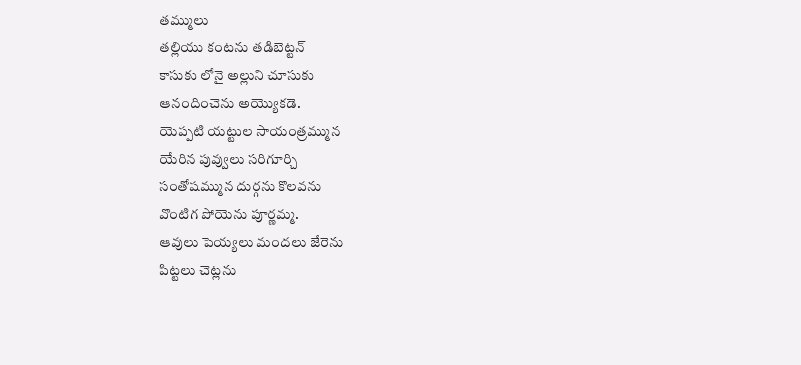తమ్ములు
తల్లియు కంటను తడిబెట్టన్
కాసుకు లోనై అల్లుని చూసుకు
ఆనందించెను అయ్యొకడె.
యెప్పటి యట్టుల సాయంత్రమ్మున
యేరిన పువ్వులు సరిగూర్చి
సంతోషమ్మున దుర్గను కొలవను
వొంటిగ పోయెను పూర్ణమ్మ.
ఆవులు పెయ్యలు మందలు జేరెను
పిట్టలు చెట్లను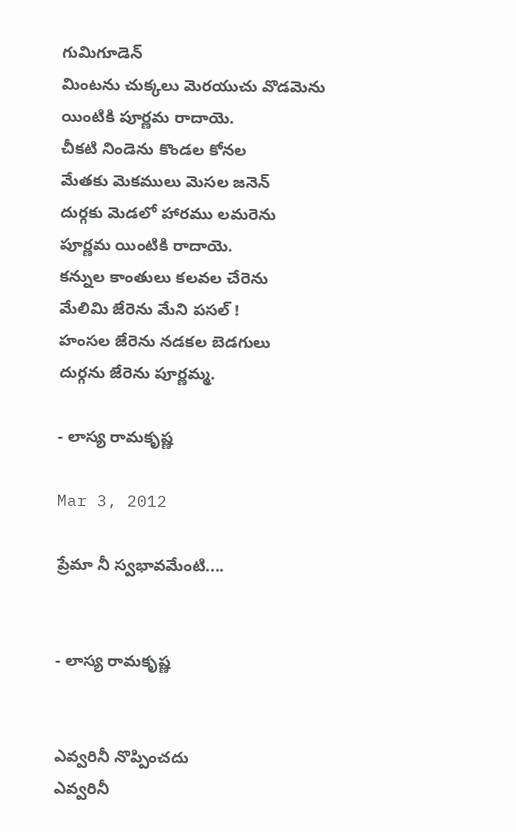గుమిగూడెన్
మింటను చుక్కలు మెరయుచు వొడమెను
యింటికి పూర్ణమ రాదాయె.
చీకటి నిండెను కొండల కోనల
మేతకు మెకములు మెసల జనెన్
దుర్గకు మెడలో హారము లమరెను
పూర్ణమ యింటికి రాదాయె.
కన్నుల కాంతులు కలవల చేరెను
మేలిమి జేరెను మేని పసల్ !
హంసల జేరెను నడకల బెడగులు
దుర్గను జేరెను పూర్ణమ్మ.

- లాస్య రామకృష్ణ

Mar 3, 2012

ప్రేమా నీ స్వభావమేంటి....


- లాస్య రామకృష్ణ


ఎవ్వరినీ నొప్పించదు
ఎవ్వరినీ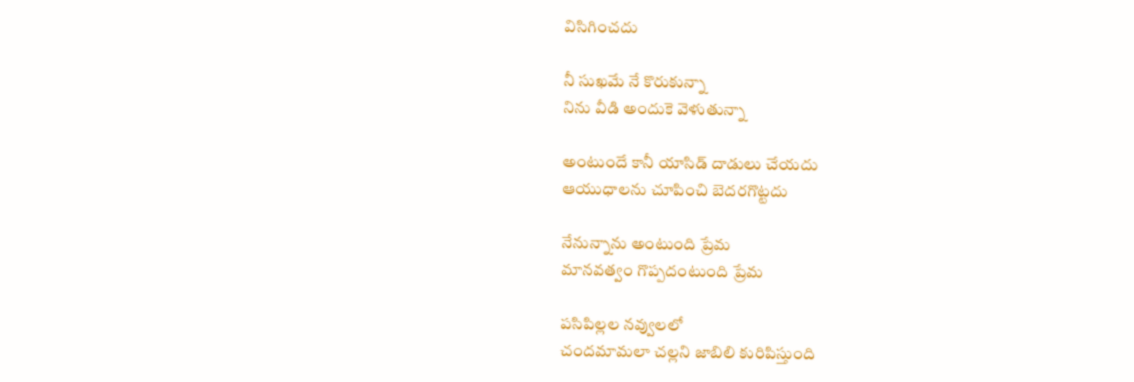విసిగించదు

నీ సుఖమే నే కొరుకున్నా
నిను వీడి అందుకె వెళుతున్నా

అంటుందే కానీ యాసిడ్ దాడులు చేయదు
ఆయుధాలను చూపించి బెదరగొట్టదు

నేనున్నాను అంటుంది ప్రేమ
మానవత్వం గొప్పదంటుంది ప్రేమ

పసిపిల్లల నవ్వులలో
చందమామలా చల్లని జాబిలి కురిపిస్తుంది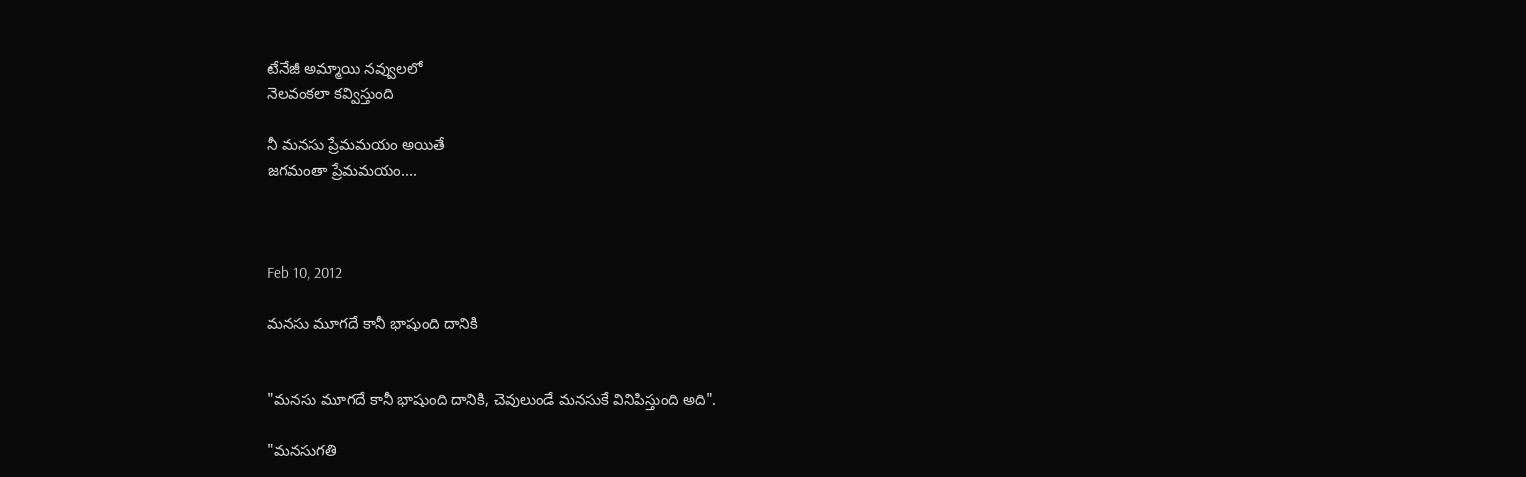టేనేజీ అమ్మాయి నవ్వులలో
నెలవంకలా కవ్విస్తుంది

నీ మనసు ప్రేమమయం అయితే
జగమంతా ప్రేమమయం....



Feb 10, 2012

మనసు మూగదే కానీ భాషుంది దానికి


"మనసు మూగదే కానీ భాషుంది దానికి, చెవులుండే మనసుకే వినిపిస్తుంది అది".

"మనసుగతి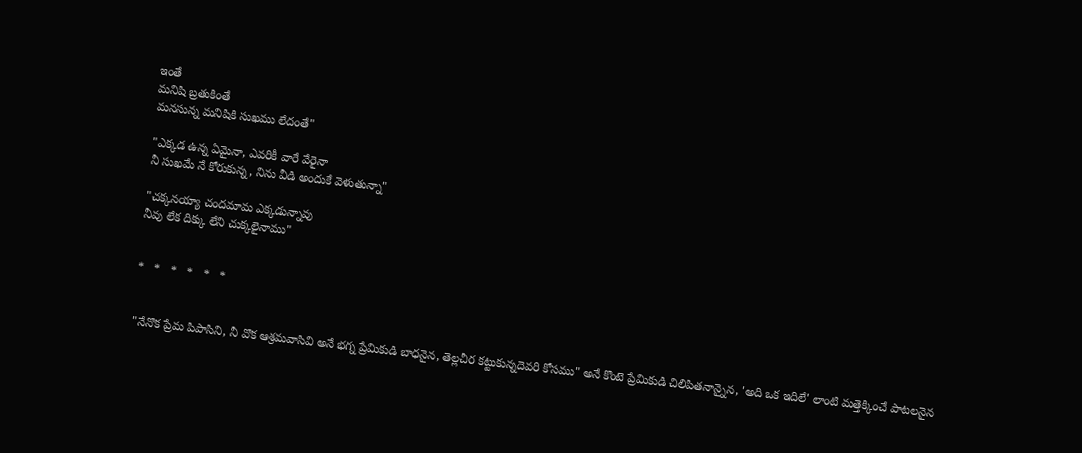ఇంతే
మనిషి బ్రతుకింతే
మనసున్న మనిషికి సుఖము లేదంతే"

"ఎక్కడ ఉన్న ఏమైనా, ఎవరికీ వారే వేరైనా
నీ సుఖమే నే కోరుకున్న, నిను వీడి అందుకే వెళుతున్నా"

"చక్కనయ్యా చందమామ ఎక్కడున్నావు
నీవు లేక దిక్కు లేని చుక్కలైనాము"


*   *   *   *   *   *


"నేనొక ప్రేమ పిపాసిని, నీ వొక ఆశ్రమవాసివి అనే భగ్న ప్రేమికుడి బాధనైన, తెల్లచీర కట్టుకున్నదెవరి కోసము" అనే కొంటె ప్రేమికుడి చిలిపితనాన్నైన, 'అది ఒక ఇదిలే' లాంటి మత్తెక్కించే పాటలనైన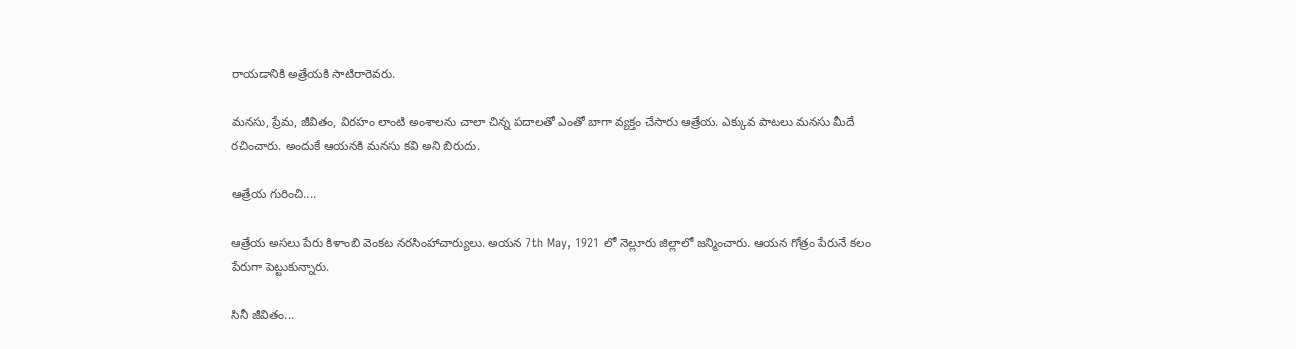రాయడానికి అత్రేయకి సాటిరారెవరు.

మనసు, ప్రేమ, జీవితం, విరహం లాంటి అంశాలను చాలా చిన్న పదాలతో ఎంతో బాగా వ్యక్తం చేసారు ఆత్రేయ. ఎక్కువ పాటలు మనసు మీదే రచించారు. అందుకే ఆయనకి మనసు కవి అని బిరుదు.

ఆత్రేయ గురించి....

ఆత్రేయ అసలు పేరు కిళాంబి వెంకట నరసింహాచార్యులు. అయన 7th May, 1921 లో నెల్లూరు జిల్లాలో జన్మించారు. ఆయన గోత్రం పేరునే కలం పేరుగా పెట్టుకున్నారు.

సినీ జీవితం...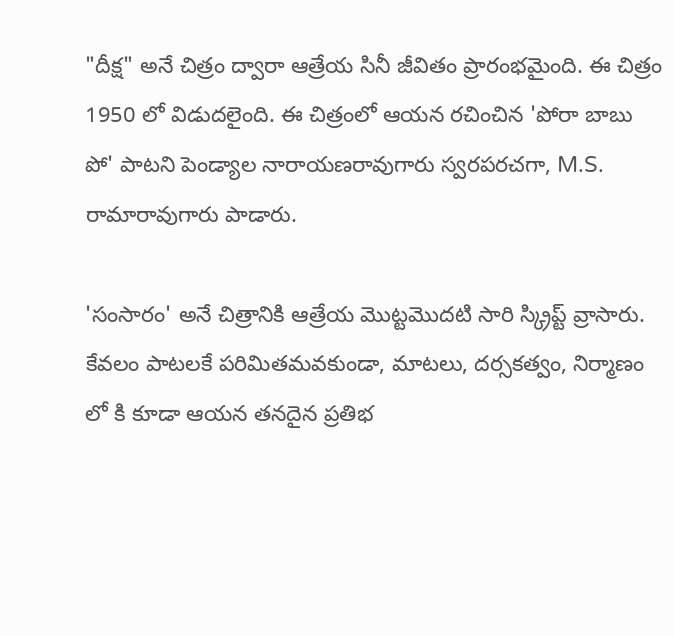"దీక్ష" అనే చిత్రం ద్వారా ఆత్రేయ సినీ జీవితం ప్రారంభమైంది. ఈ చిత్రం 1950 లో విడుదలైంది. ఈ చిత్రంలో ఆయన రచించిన 'పోరా బాబు పో' పాటని పెండ్యాల నారాయణరావుగారు స్వరపరచగా, M.S. రామారావుగారు పాడారు.

'సంసారం' అనే చిత్రానికి ఆత్రేయ మొట్టమొదటి సారి స్క్రిప్ట్ వ్రాసారు. కేవలం పాటలకే పరిమితమవకుండా, మాటలు, దర్సకత్వం, నిర్మాణం లో కి కూడా ఆయన తనదైన ప్రతిభ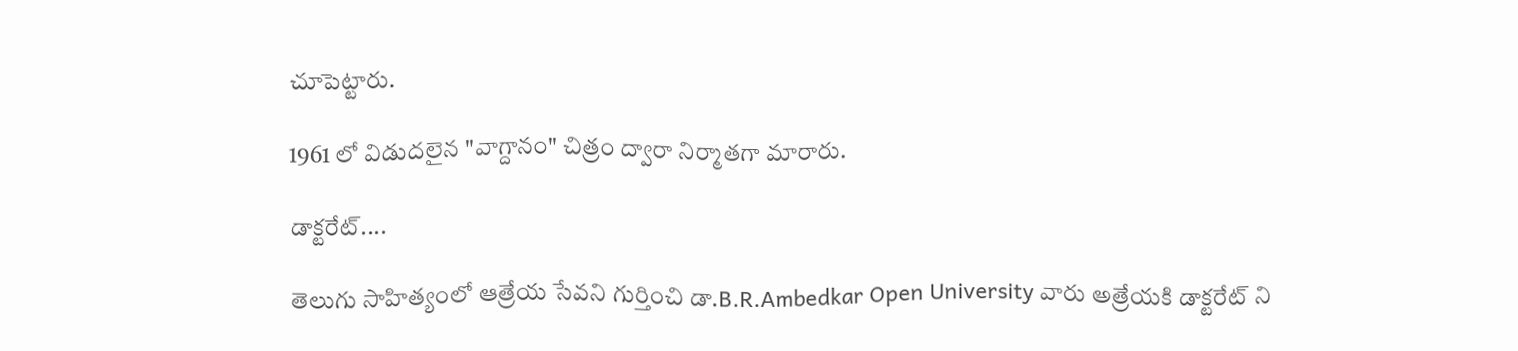చూపెట్టారు.

1961 లో విడుదలైన "వాగ్దానం" చిత్రం ద్వారా నిర్మాతగా మారారు.

డాక్టరేట్....

తెలుగు సాహిత్యంలో ఆత్రేయ సేవని గుర్తించి డా.B.R.Ambedkar Open University వారు అత్రేయకి డాక్టరేట్ ని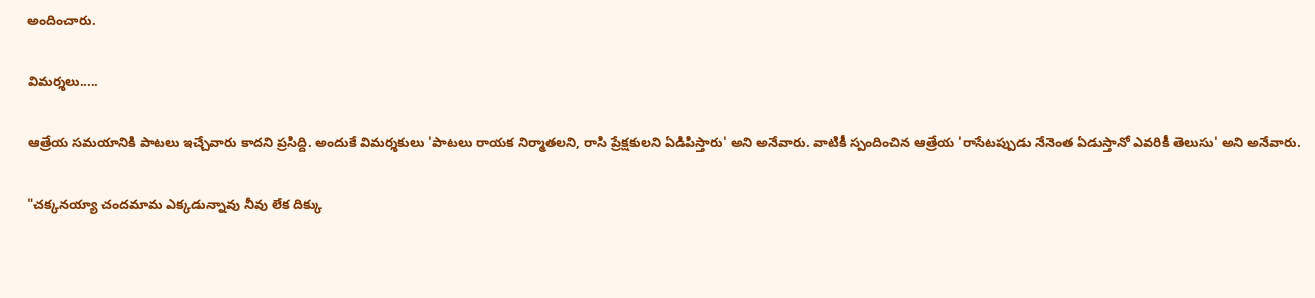అందించారు.

విమర్శలు.....

ఆత్రేయ సమయానికి పాటలు ఇచ్చేవారు కాదని ప్రసిద్ది. అందుకే విమర్శకులు 'పాటలు రాయక నిర్మాతలని, రాసి ప్రేక్షకులని ఏడిపిస్తారు' అని అనేవారు. వాటికీ స్పందించిన ఆత్రేయ 'రాసేటప్పుడు నేనెంత ఏడుస్తానో ఎవరికీ తెలుసు' అని అనేవారు.

"చక్కనయ్యా చందమామ ఎక్కడున్నావు నీవు లేక దిక్కు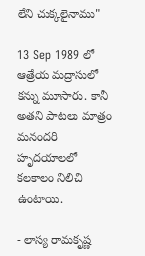లేని చుక్కలైనాము"

13 Sep 1989 లో ఆత్రేయ మద్రాసులో కన్ను మూసారు. కానీ అతని పాటలు మాత్రం మనందరి హృదయాలలో  కలకాలం నిలిచి  ఉంటాయి.

- లాస్య రామకృష్ణ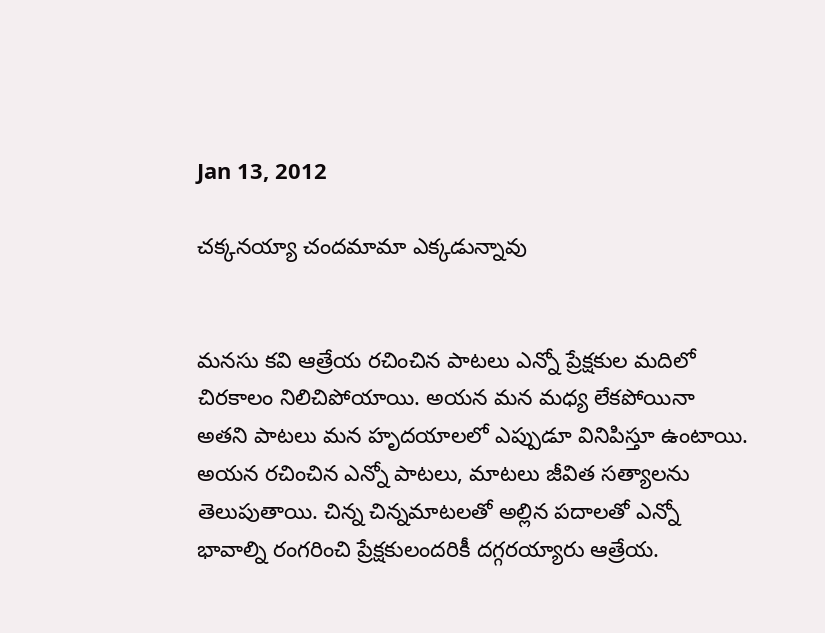Jan 13, 2012

చక్కనయ్యా చందమామా ఎక్కడున్నావు


మనసు కవి ఆత్రేయ రచించిన పాటలు ఎన్నో ప్రేక్షకుల మదిలో చిరకాలం నిలిచిపోయాయి. అయన మన మధ్య లేకపోయినా అతని పాటలు మన హృదయాలలో ఎప్పుడూ వినిపిస్తూ ఉంటాయి. అయన రచించిన ఎన్నో పాటలు, మాటలు జీవిత సత్యాలను తెలుపుతాయి. చిన్న చిన్నమాటలతో అల్లిన పదాలతో ఎన్నో భావాల్ని రంగరించి ప్రేక్షకులందరికీ దగ్గరయ్యారు ఆత్రేయ.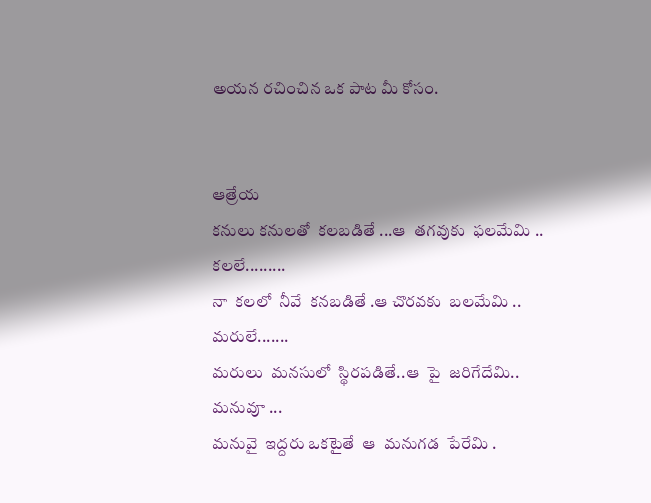అయన రచించిన ఒక పాట మీ కోసం.


ఆత్రేయ
కనులు కనులతో  కలబడితే ...ఆ  తగవుకు  ఫలమేమి ..
కలలే.........
నా  కలలో  నీవే  కనబడితే .ఆ చొరవకు  బలమేమి ..
మరులే.......
మరులు  మనసులో  స్థిరపడితే..ఆ  పై  జరిగేదేమి..
మనువూ ...
మనువై  ఇద్దరు ఒకటైతే  ఆ  మనుగడ  పేరేమి .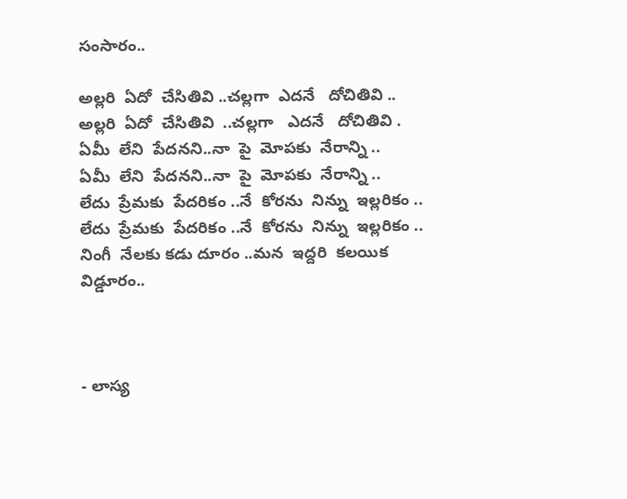సంసారం..

అల్లరి  ఏదో  చేసితివి ..చల్లగా  ఎదనే   దోచితివి ..
అల్లరి  ఏదో  చేసితివి  ..చల్లగా   ఎదనే   దోచితివి .
ఏమీ  లేని  పేదనని..నా  పై  మోపకు  నేరాన్ని ..
ఏమీ  లేని  పేదనని..నా  పై  మోపకు  నేరాన్ని ..
లేదు  ప్రేమకు  పేదరికం ..నే  కోరను  నిన్ను  ఇల్లరికం ..
లేదు  ప్రేమకు  పేదరికం ..నే  కోరను  నిన్ను  ఇల్లరికం ..
నింగీ  నేలకు కడు దూరం ..మన  ఇద్దరి  కలయిక  విడ్డూరం..



- లాస్య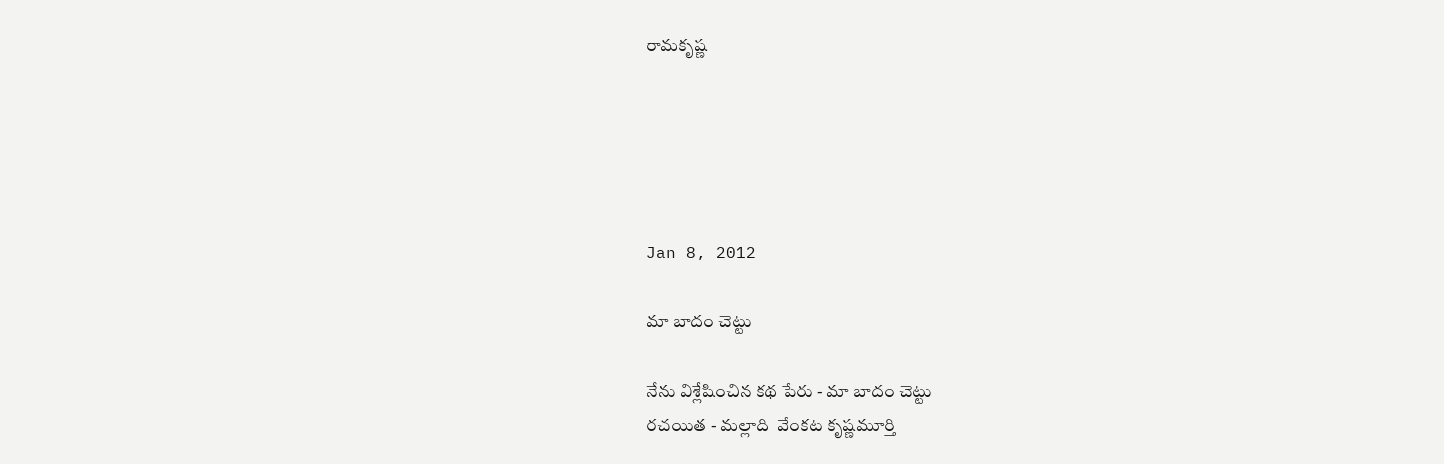రామకృష్ణ





Jan 8, 2012

మా బాదం చెట్టు

నేను విశ్లేషించిన కథ పేరు - మా బాదం చెట్టు
రచయిత - మల్లాది  వేంకట కృష్ణమూర్తి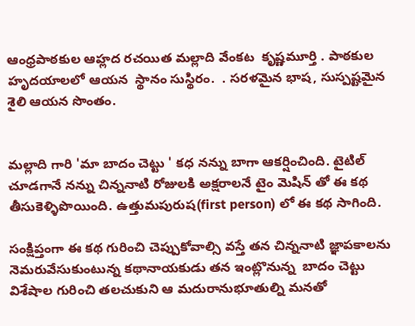ఆంధ్రపాఠకుల ఆహ్లద రచయిత మల్లాది వేంకట  కృష్ణమూర్తి . పాఠకుల హృదయాలలో ఆయన  స్థానం సుస్థిరం.  . సరళమైన భాష, సుస్పష్టమైన శైలి ఆయన సొంతం.


మల్లాది గారి 'మా బాదం చెట్టు ' కధ నన్ను బాగా ఆకర్షించింది. టైటిల్ చూడగానే నన్ను చిన్ననాటి రోజులకి అక్షరాలనే టైం మెషిన్ తో ఈ కథ  తీసుకెళ్ళిపొయింది. ఉత్తుమపురుష(first person) లో ఈ కథ సాగింది.

సంక్షిప్తంగా ఈ కథ గురించి చెప్పుకోవాల్సి వస్తే తన చిన్ననాటి జ్ఞాపకాలను నెమరువేసుకుంటున్న కథానాయకుడు తన ఇంట్లొనున్న  బాదం చెట్టు విశేషాల గురించి తలచుకుని ఆ మదురానుభూతుల్ని మనతో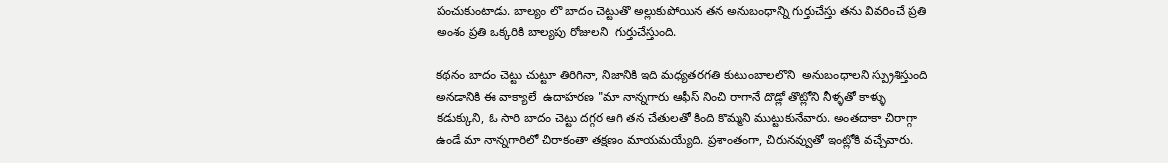పంచుకుంటాడు. బాల్యం లొ బాదం చెట్టుతొ అల్లుకుపోయిన తన అనుబంధాన్ని గుర్తుచేస్తు తను వివరించే ప్రతి అంశం ప్రతి ఒక్కరికి బాల్యపు రోజులని  గుర్తుచేస్తుంది.

కథనం బాదం చెట్టు చుట్టూ తిరిగినా, నిజానికి ఇది మధ్యతరగతి కుటుంబాలలొని  అనుబంధాలని స్ప్రుశిస్తుంది అనడానికి ఈ వాక్యాలే  ఉదాహరణ "మా నాన్నగారు ఆఫీస్ నించి రాగానే దొడ్లో తొట్లోని నీళ్ళతో కాళ్ళు కడుక్కుని, ఓ సారి బాదం చెట్టు దగ్గర ఆగి తన చేతులతో కింది కొమ్మని ముట్టుకునేవారు. అంతదాకా చిరాగ్గా ఉండే మా నాన్నగారిలో చిరాకంతా తక్షణం మాయమయ్యేది. ప్రశాంతంగా, చిరునవ్వుతో ఇంట్లోకి వచ్చేవారు.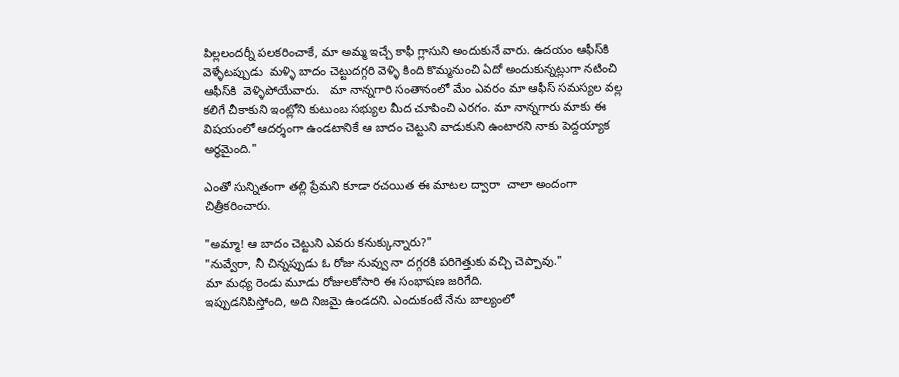పిల్లలందర్నీ పలకరించాకే, మా అమ్మ ఇచ్చే కాఫీ గ్లాసుని అందుకునే వారు. ఉదయం ఆఫీస్‌కి వెళ్ళేటప్పుడు  మళ్ళి బాదం చెట్టుదగ్గరి వెళ్ళి కింది కొమ్మనుంచి ఏదో అందుకున్నట్లుగా నటించి ఆఫీస్‌కి  వెళ్ళిపోయేవారు.   మా నాన్నగారి సంతానంలో మేం ఎవరం మా ఆఫీస్ సమస్యల వల్ల కలిగే చీకాకుని ఇంట్లోని కుటుంబ సభ్యుల మీద చూపించి ఎరగం. మా నాన్నగారు మాకు ఈ విషయంలో ఆదర్శంగా ఉండటానికే ఆ బాదం చెట్టుని వాడుకుని ఉంటారని నాకు పెద్దయ్యాక అర్థమైంది."

ఎంతో సున్నితంగా తల్లి ప్రేమని కూడా రచయిత ఈ మాటల ద్వారా  చాలా అందంగా చిత్రీకరించారు.

"అమ్మా! ఆ బాదం చెట్టుని ఎవరు కనుక్కున్నారు?"
"నువ్వేరా, నీ చిన్నప్పుడు ఓ రోజు నువ్వు నా దగ్గరకి పరిగెత్తుకు వచ్చి చెప్పావు."
మా మధ్య రెండు మూడు రోజులకోసారి ఈ సంభాషణ జరిగేది.
ఇప్పుడనిపిస్తోంది, అది నిజమై ఉండదని. ఎందుకంటే నేను బాల్యంలో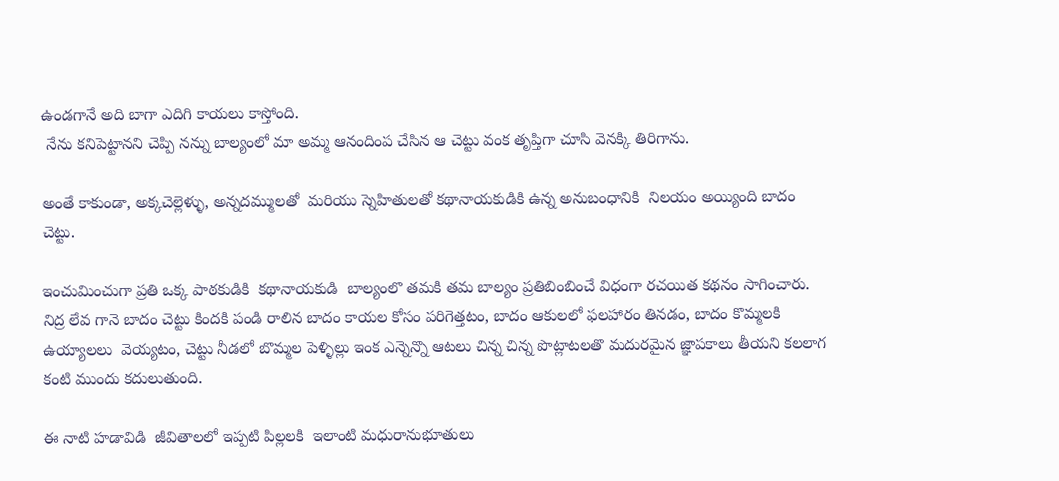ఉండగానే అది బాగా ఎదిగి కాయలు కాస్తోంది.
 నేను కనిపెట్టానని చెప్పి నన్ను బాల్యంలో మా అమ్మ ఆనందింప చేసిన ఆ చెట్టు వంక తృప్తిగా చూసి వెనక్కి తిరిగాను.

అంతే కాకుండా, అక్కచెల్లెళ్ళు, అన్నదమ్ములతో  మరియు స్నెహితులతో కథానాయకుడికి ఉన్న అనుబంధానికి  నిలయం అయ్యింది బాదం చెట్టు.

ఇంచుమించుగా ప్రతి ఒక్క పాఠకుడికి  కథానాయకుడి  బాల్యంలొ తమకి తమ బాల్యం ప్రతిబింబించే విధంగా రచయిత కథనం సాగించారు. నిద్ర లేవ గానె బాదం చెట్టు కిందకి పండి రాలిన బాదం కాయల కోసం పరిగెత్తటం, బాదం ఆకులలో ఫలహారం తినడం, బాదం కొమ్మలకి ఉయ్యాలలు  వెయ్యటం, చెట్టు నీడలో బొమ్మల పెళ్ళిల్లు ఇంక ఎన్నెన్నొ ఆటలు చిన్న చిన్న పొట్లాటలతొ మదురమైన జ్ఞాపకాలు తీయని కలలాగ కంటి ముందు కదులుతుంది.

ఈ నాటి హడావిడి  జీవితాలలో ఇప్పటి పిల్లలకి  ఇలాంటి మధురానుభూతులు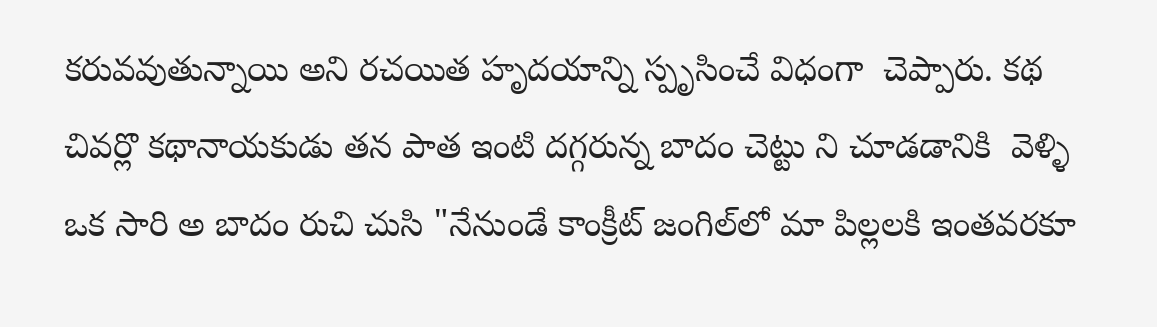కరువవుతున్నాయి అని రచయిత హృదయాన్ని స్పృసించే విధంగా  చెప్పారు. కథ చివర్లొ కథానాయకుడు తన పాత ఇంటి దగ్గరున్న బాదం చెట్టు ని చూడడానికి  వెళ్ళి ఒక సారి అ బాదం రుచి చుసి "నేనుండే కాంక్రీట్ జంగిల్‌లో మా పిల్లలకి ఇంతవరకూ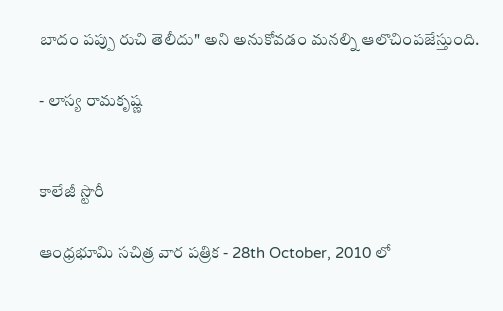బాదం పప్పు రుచి తెలీదు" అని అనుకోవడం మనల్ని ఆలొచింపజేస్తుంది.

- లాస్య రామకృష్ణ


కాలేజీ స్టొరీ

ఆంధ్రభూమి సచిత్ర వార పత్రిక - 28th October, 2010 లో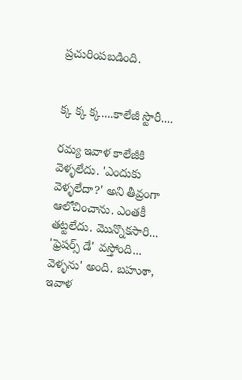ప్రచురింపబడింది.


క్క క్క క్క....కాలేజీ స్టొరీ....

రమ్య ఇవాళ కాలేజీకి వెళ్ళలేదు. 'ఎందుకు వెళ్ళలేదా?' అని తీవ్రంగా ఆలోచించాను. ఎంతకీ తట్టలేదు. మొన్నొకసారి... 'ఫ్రెషర్స్ డే' వస్తోంది... వెళ్ళను' అంది. బహుశా, ఇవాళ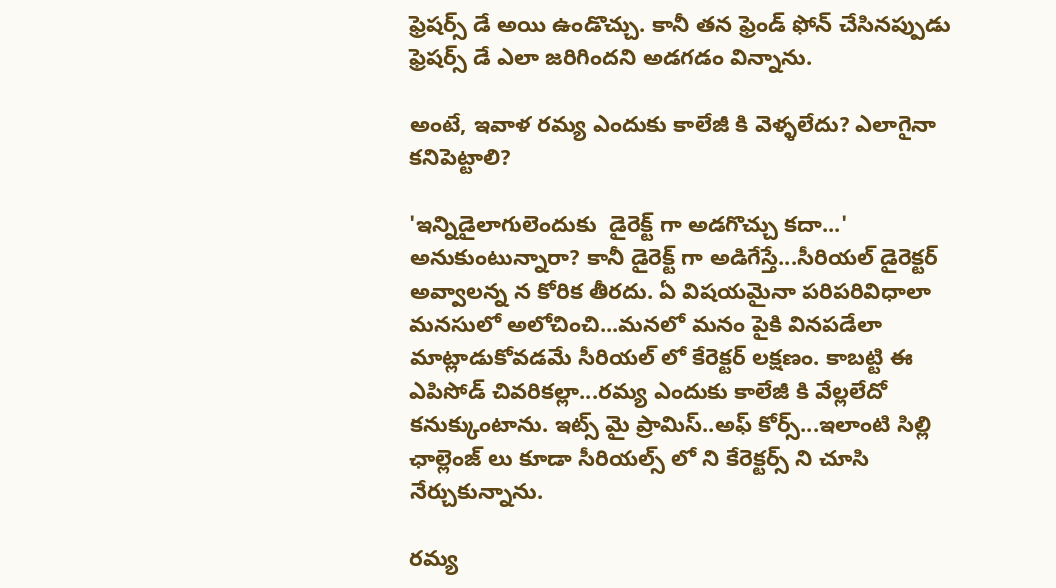ఫ్రెషర్స్ డే అయి ఉండొచ్చు. కానీ తన ఫ్రెండ్ ఫోన్ చేసినప్పుడు ఫ్రెషర్స్ డే ఎలా జరిగిందని అడగడం విన్నాను.

అంటే, ఇవాళ రమ్య ఎందుకు కాలేజీ కి వెళ్ళలేదు? ఎలాగైనా కనిపెట్టాలి?

'ఇన్నిడైలాగులెందుకు  డైరెక్ట్ గా అడగొచ్చు కదా...' అనుకుంటున్నారా? కానీ డైరెక్ట్ గా అడిగేస్తే...సీరియల్ డైరెక్టర్ అవ్వాలన్న న కోరిక తీరదు. ఏ విషయమైనా పరిపరివిధాలా మనసులో అలోచించి...మనలో మనం పైకి వినపడేలా మాట్లాడుకోవడమే సీరియల్ లో కేరెక్టర్ లక్షణం. కాబట్టి ఈ ఎపిసోడ్ చివరికల్లా...రమ్య ఎందుకు కాలేజీ కి వేల్లలేదో కనుక్కుంటాను. ఇట్స్ మై ప్రామిస్..అఫ్ కోర్స్...ఇలాంటి సిల్లి ఛాల్లెంజ్ లు కూడా సీరియల్స్ లో ని కేరెక్టర్స్ ని చూసి నేర్చుకున్నాను.

రమ్య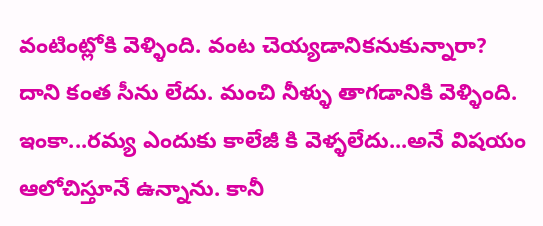వంటింట్లోకి వెళ్ళింది. వంట చెయ్యడానికనుకున్నారా? దాని కంత సీను లేదు. మంచి నీళ్ళు తాగడానికి వెళ్ళింది. ఇంకా...రమ్య ఎందుకు కాలేజీ కి వెళ్ళలేదు...అనే విషయం ఆలోచిస్తూనే ఉన్నాను. కానీ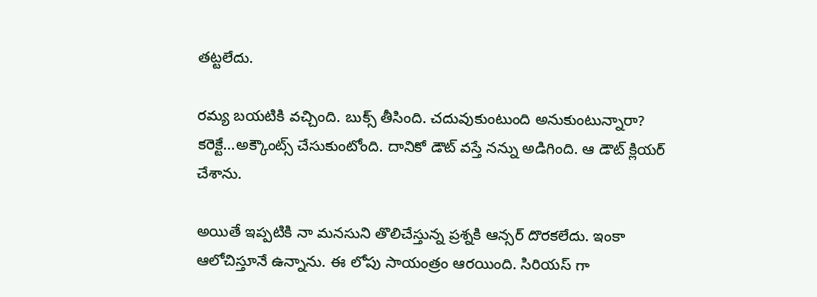తట్టలేదు.

రమ్య బయటికి వచ్చింది. బుక్స్ తీసింది. చదువుకుంటుంది అనుకుంటున్నారా? కరెక్టే...అక్కౌంట్స్ చేసుకుంటోంది. దానికో డౌట్ వస్తే నన్ను అడిగింది. ఆ డౌట్ క్లియర్ చేశాను.

అయితే ఇప్పటికి నా మనసుని తొలిచేస్తున్న ప్రశ్నకి ఆన్సర్ దొరకలేదు. ఇంకా ఆలోచిస్తూనే ఉన్నాను. ఈ లోపు సాయంత్రం ఆరయింది. సిరియస్ గా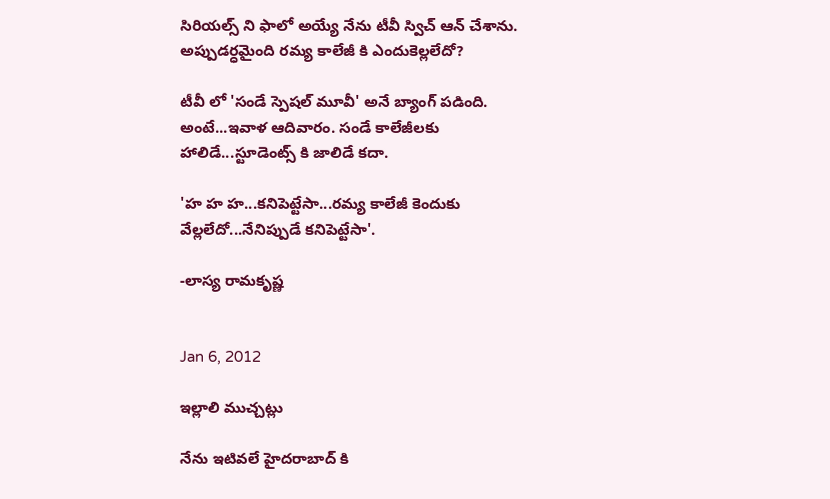సిరియల్స్ ని ఫాలో అయ్యే నేను టీవీ స్విచ్ ఆన్ చేశాను. అప్పుడర్ధమైంది రమ్య కాలేజీ కి ఎందుకెల్లలేదో?

టీవీ లో 'సండే స్పెషల్ మూవీ' అనే బ్యాంగ్ పడింది. అంటే...ఇవాళ ఆదివారం. సండే కాలేజీలకు హాలిడే...స్టూడెంట్స్ కి జాలిడే కదా.

'హ హ హ...కనిపెట్టేసా...రమ్య కాలేజీ కెందుకు వేల్లలేదో...నేనిప్పుడే కనిపెట్టేసా'.

-లాస్య రామకృష్ణ


Jan 6, 2012

ఇల్లాలి ముచ్చట్లు

నేను ఇటివలే హైదరాబాద్ కి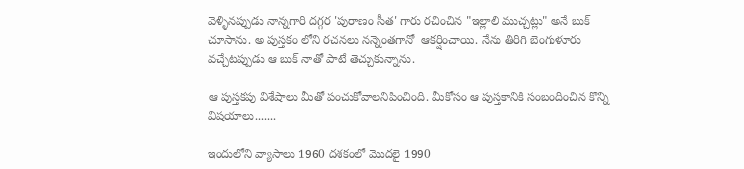వెళ్ళినప్పుడు నాన్నగారి దగ్గర 'పురాణం సీత' గారు రచించిన "ఇల్లాలి ముచ్చట్లు" అనే బుక్ చూసాను. అ పుస్తకం లోని రచనలు నన్నెంతగానో  ఆకర్షించాయి. నేను తిరిగి బెంగుళూరు వచ్చేటప్పుడు ఆ బుక్ నాతో పాటే తెచ్చుకున్నాను.

ఆ పుస్తకపు విశేషాలు మీతో పంచుకోవాలనిపించింది. మీకోసం ఆ పుస్తకానికి సంబందించిన కొన్ని విషయాలు.......

ఇందులోని వ్యాసాలు 1960 దశకంలో మొదలై 1990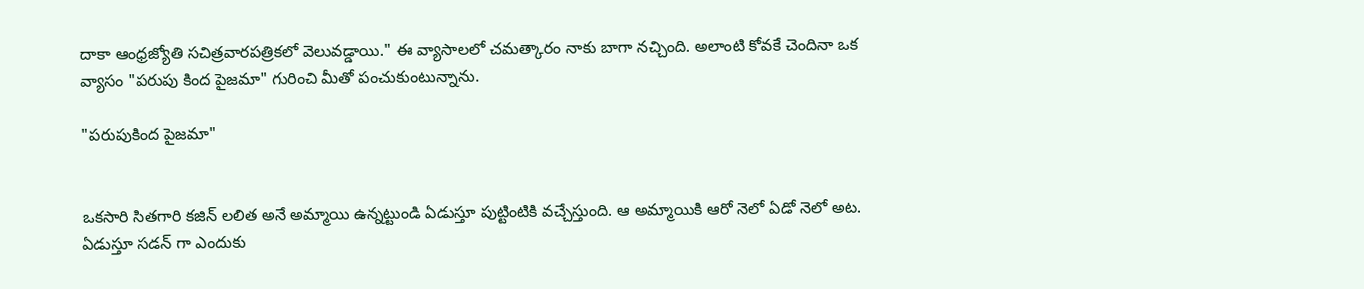దాకా ఆంధ్రజ్యోతి సచిత్రవారపత్రికలో వెలువడ్డాయి." ఈ వ్యాసాలలో చమత్కారం నాకు బాగా నచ్చింది. అలాంటి కోవకే చెందినా ఒక వ్యాసం "పరుపు కింద పైజమా" గురించి మీతో పంచుకుంటున్నాను.

"పరుపుకింద పైజమా"


ఒకసారి సితగారి కజిన్ లలిత అనే అమ్మాయి ఉన్నట్టుండి ఏడుస్తూ పుట్టింటికి వచ్చేస్తుంది. ఆ అమ్మాయికి ఆరో నెలో ఏడో నెలో అట.  ఏడుస్తూ సడన్ గా ఎందుకు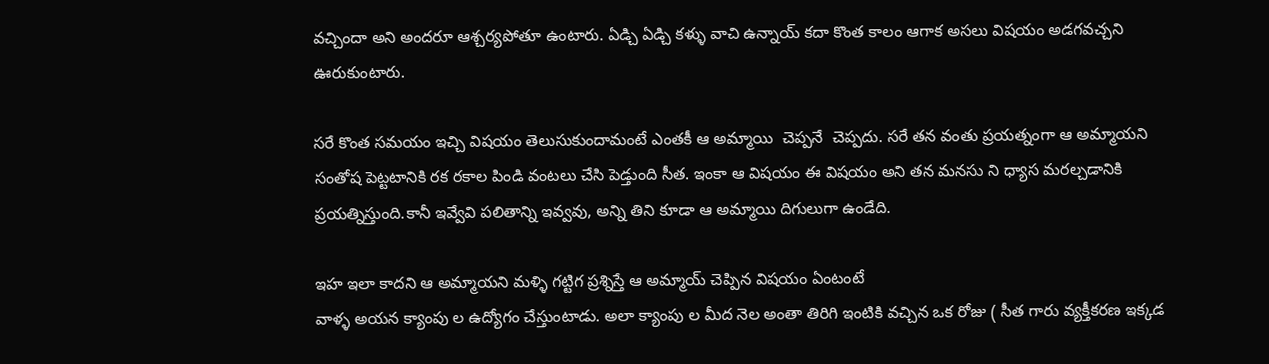వచ్చిందా అని అందరూ ఆశ్చర్యపోతూ ఉంటారు. ఏడ్చి ఏడ్చి కళ్ళు వాచి ఉన్నాయ్ కదా కొంత కాలం ఆగాక అసలు విషయం అడగవచ్చని ఊరుకుంటారు.

సరే కొంత సమయం ఇచ్చి విషయం తెలుసుకుందామంటే ఎంతకీ ఆ అమ్మాయి  చెప్పనే  చెప్పదు. సరే తన వంతు ప్రయత్నంగా ఆ అమ్మాయని సంతోష పెట్టటానికి రక రకాల పిండి వంటలు చేసి పెడ్తుంది సీత. ఇంకా ఆ విషయం ఈ విషయం అని తన మనసు ని ధ్యాస మరల్చడానికి ప్రయత్నిస్తుంది.కానీ ఇవ్వేవి పలితాన్ని ఇవ్వవు, అన్ని తిని కూడా ఆ అమ్మాయి దిగులుగా ఉండేది.

ఇహ ఇలా కాదని ఆ అమ్మాయని మళ్ళి గట్టిగ ప్రశ్నిస్తే ఆ అమ్మాయ్ చెప్పిన విషయం ఏంటంటే
వాళ్ళ అయన క్యాంపు ల ఉద్యోగం చేస్తుంటాడు. అలా క్యాంపు ల మీద నెల అంతా తిరిగి ఇంటికి వచ్చిన ఒక రోజు ( సీత గారు వ్యక్తీకరణ ఇక్కడ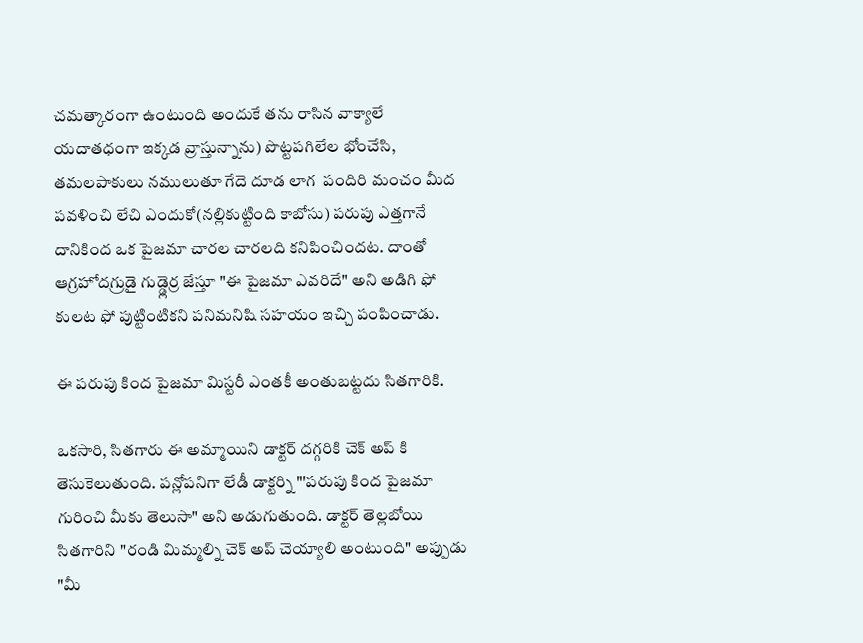చమత్కారంగా ఉంటుంది అందుకే తను రాసిన వాక్యాలే యదాతధంగా ఇక్కడ వ్రాస్తున్నాను) పొట్టపగిలేల భోంచేసి, తమలపాకులు నములుతూ గేదె దూడ లాగ  పందిరి మంచం మీద పవళించి లేచి ఎందుకో(నల్లికుట్టింది కాబోసు) పరుపు ఎత్తగానే దానికింద ఒక పైజమా చారల చారలది కనిపించిందట. దాంతో ఆగ్రహోదగ్రుడై గుడ్డ్లెర్ర జేస్తూ "ఈ పైజమా ఎవరిదే" అని అడిగి ఫో కులట ఫో పుట్టింటికని పనిమనిషి సహయం ఇచ్చి పంపించాడు.

ఈ పరుపు కింద పైజమా మిస్టరీ ఎంతకీ అంతుబట్టదు సితగారికి.

ఒకసారి, సితగారు ఈ అమ్మాయిని డాక్టర్ దగ్గరికి చెక్ అప్ కి తెసుకెలుతుంది. పన్లోపనిగా లేడీ డాక్టర్ని "'పరుపు కింద పైజమా గురించి మీకు తెలుసా" అని అడుగుతుంది. డాక్టర్ తెల్లబోయి సితగారిని "రండి మిమ్మల్ని చెక్ అప్ చెయ్యాలి అంటుంది" అప్పుడు "మీ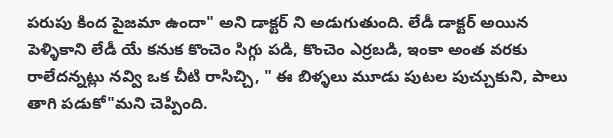పరుపు కింద పైజమా ఉందా" అని డాక్టర్ ని అడుగుతుంది. లేడీ డాక్టర్ అయిన పెళ్ళికాని లేడీ యే కనుక కొంచెం సిగ్గు పడి, కొంచెం ఎర్రబడి, ఇంకా అంత వరకు రాలేదన్నట్లు నవ్వి ఒక చీటి రాసిచ్చి, " ఈ బిళ్ళలు మూడు పుటల పుచ్చుకుని, పాలు తాగి పడుకో"మని చెప్పింది.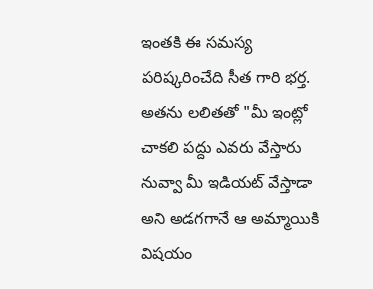ఇంతకి ఈ సమస్య పరిష్కరించేది సీత గారి భర్త. అతను లలితతో "మీ ఇంట్లో చాకలి పద్దు ఎవరు వేస్తారు నువ్వా మీ ఇడియట్ వేస్తాడా  అని అడగగానే ఆ అమ్మాయికి విషయం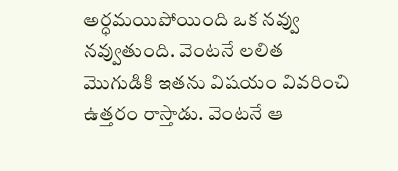అర్ధమయిపోయింది ఒక నవ్వు నవ్వుతుంది. వెంటనే లలిత మొగుడికి ఇతను విషయం వివరించి ఉత్తరం రాస్తాడు. వెంటనే ఆ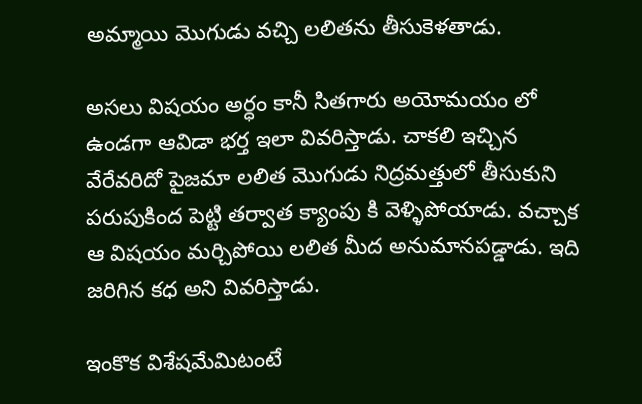అమ్మాయి మొగుడు వచ్చి లలితను తీసుకెళతాడు.

అసలు విషయం అర్ధం కానీ సితగారు అయోమయం లో ఉండగా ఆవిడా భర్త ఇలా వివరిస్తాడు. చాకలి ఇచ్చిన వేరేవరిదో పైజమా లలిత మొగుడు నిద్రమత్తులో తీసుకుని పరుపుకింద పెట్టి తర్వాత క్యాంపు కి వెళ్ళిపోయాడు. వచ్చాక ఆ విషయం మర్చిపోయి లలిత మీద అనుమానపడ్డాడు. ఇది జరిగిన కధ అని వివరిస్తాడు.

ఇంకొక విశేషమేమిటంటే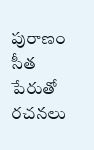పురాణం సీత పేరుతో రచనలు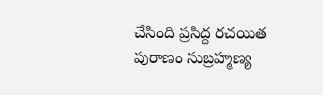చేసింది ప్రసిద్ద రచయిత పురాణం సుబ్రహ్మణ్య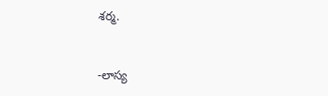శర్మ.


-లాస్య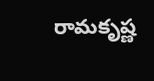రామకృష్ణ